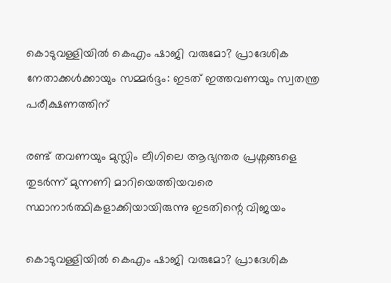കൊടുവള്ളിയില്‍ കെഎം ഷാജി വരുമോ? പ്രാദേശിക നേതാക്കള്‍ക്കായും സമ്മർദ്ദം: ഇടത് ഇത്തവണയും സ്വതന്ത്ര പരീക്ഷണത്തിന്

രണ്ട് തവണയും മുസ്ലിം ലീഗിലെ ആഭ്യന്തര പ്രശ്നങ്ങളെ തുടർന്ന് മുന്നണി മാറിയെത്തിയവരെ സ്ഥാനാർത്ഥികളാക്കിയായിരുന്നു ഇടതിന്റെ വിജയം

കൊടുവള്ളിയില്‍ കെഎം ഷാജി വരുമോ? പ്രാദേശിക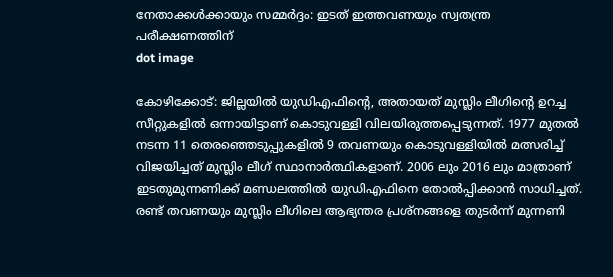നേതാക്കള്‍ക്കായും സമ്മർദ്ദം: ഇടത് ഇത്തവണയും സ്വതന്ത്ര പരീക്ഷണത്തിന്
dot image

കോഴിക്കോട്: ജില്ലയില്‍ യുഡിഎഫിന്‍റെ, അതായത് മുസ്ലിം ലീഗിന്‍റെ ഉറച്ച സീറ്റുകളില്‍ ഒന്നായിട്ടാണ് കൊടുവള്ളി വിലയിരുത്തപ്പെടുന്നത്. 1977 മുതല്‍ നടന്ന 11 തെരഞ്ഞെടുപ്പുകളില്‍ 9 തവണയും കൊടുവള്ളിയില്‍ മത്സരിച്ച് വിജയിച്ചത് മുസ്ലിം ലീഗ് സ്ഥാനാർത്ഥികളാണ്. 2006 ലും 2016 ലും മാത്രാണ് ഇടതുമുന്നണിക്ക് മണ്ഡലത്തില്‍ യുഡിഎഫിനെ തോല്‍പ്പിക്കാന്‍ സാധിച്ചത്. രണ്ട് തവണയും മുസ്ലിം ലീഗിലെ ആഭ്യന്തര പ്രശ്നങ്ങളെ തുടർന്ന് മുന്നണി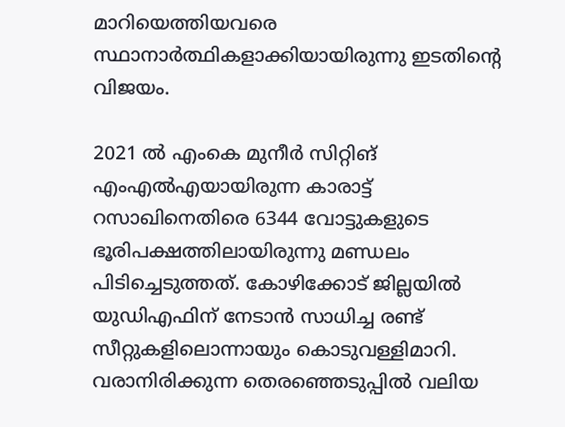മാറിയെത്തിയവരെ സ്ഥാനാർത്ഥികളാക്കിയായിരുന്നു ഇടതിന്റെ വിജയം.

2021 ല്‍ എംകെ മുനീർ സിറ്റിങ് എംഎല്‍എയായിരുന്ന കാരാട്ട് റസാഖിനെതിരെ 6344 വോട്ടുകളുടെ ഭൂരിപക്ഷത്തിലായിരുന്നു മണ്ഡലം പിടിച്ചെടുത്തത്. കോഴിക്കോട് ജില്ലയില്‍ യുഡിഎഫിന് നേടാന്‍ സാധിച്ച രണ്ട് സീറ്റുകളിലൊന്നായും കൊടുവള്ളിമാറി. വരാനിരിക്കുന്ന തെരഞ്ഞെടുപ്പില്‍ വലിയ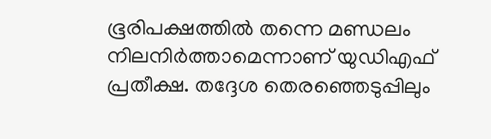ഭൂരിപക്ഷത്തില്‍ തന്നെ മണ്ഡലം നിലനിർത്താമെന്നാണ് യുഡിഎഫ് പ്രതീക്ഷ. തദ്ദേശ തെരഞ്ഞെടുപ്പിലും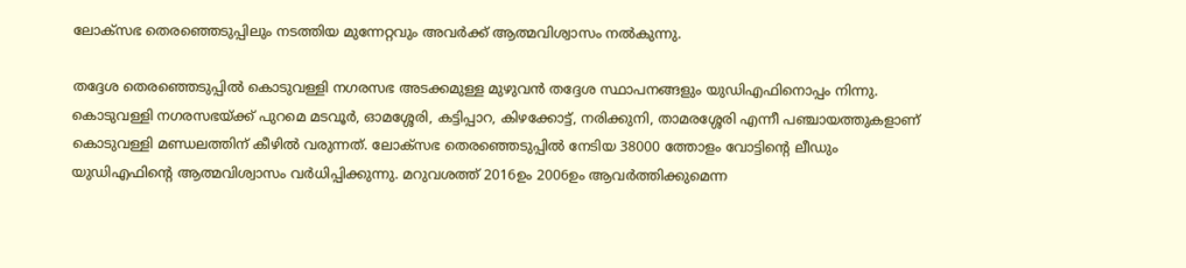ലോക്സഭ തെരഞ്ഞെടുപ്പിലും നടത്തിയ മുന്നേറ്റവും അവർക്ക് ആത്മവിശ്വാസം നല്‍കുന്നു.

തദ്ദേശ തെരഞ്ഞെടുപ്പില്‍ കൊടുവള്ളി നഗരസഭ അടക്കമുള്ള മുഴുവന്‍ തദ്ദേശ സ്ഥാപനങ്ങളും യുഡിഎഫിനൊപ്പം നിന്നു. കൊടുവള്ളി നഗരസഭയ്ക്ക് പുറമെ മടവൂർ, ഓമശ്ശേരി, കട്ടിപ്പാറ, കിഴക്കോട്ട്, നരിക്കുനി, താമരശ്ശേരി എന്നീ പഞ്ചായത്തുകളാണ് കൊടുവള്ളി മണ്ഡലത്തിന് കീഴില്‍ വരുന്നത്. ലോക്സഭ തെരഞ്ഞെടുപ്പില്‍ നേടിയ 38000 ത്തോളം വോട്ടിന്‍റെ ലീഡും യുഡിഎഫിന്‍റെ ആത്മവിശ്വാസം വർധിപ്പിക്കുന്നു. മറുവശത്ത് 2016ഉം 2006ഉം ആവർത്തിക്കുമെന്ന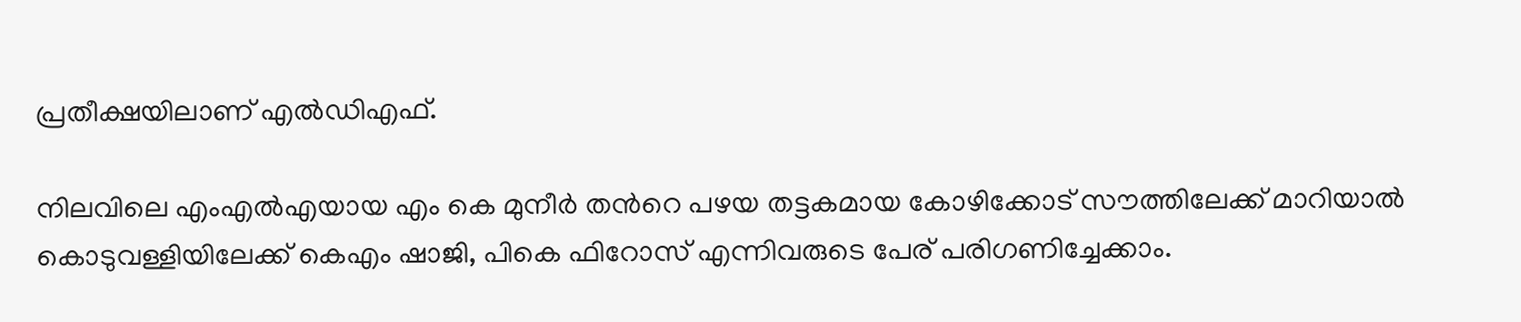പ്രതീക്ഷയിലാണ് എല്‍ഡിഎഫ്.

നിലവിലെ എംഎല്‍എയായ എം കെ മുനീർ തന്‍റെ പഴയ തട്ടകമായ കോഴിക്കോട് സൗത്തിലേക്ക് മാറിയാല്‍ കൊടുവള്ളിയിലേക്ക് കെഎം ഷാജി, പികെ ഫിറോസ് എന്നിവരുടെ പേര് പരിഗണിച്ചേക്കാം.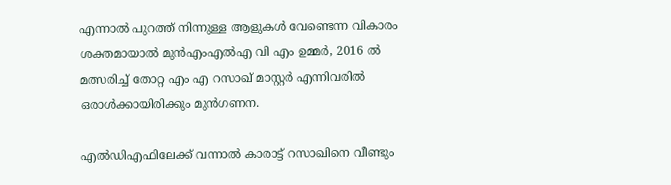എന്നാല്‍ പുറത്ത് നിന്നുള്ള ആളുകള്‍ വേണ്ടെന്ന വികാരം ശക്തമായാല്‍ മുന്‍എംഎല്‍എ വി എം ഉമ്മർ, 2016 ല്‍ മത്സരിച്ച് തോറ്റ എം എ റസാഖ് മാസ്റ്റർ എന്നിവരില്‍ ഒരാള്‍ക്കായിരിക്കും മുന്‍ഗണന.

എല്‍ഡിഎഫിലേക്ക് വന്നാല്‍ കാരാട്ട് റസാഖിനെ വീണ്ടും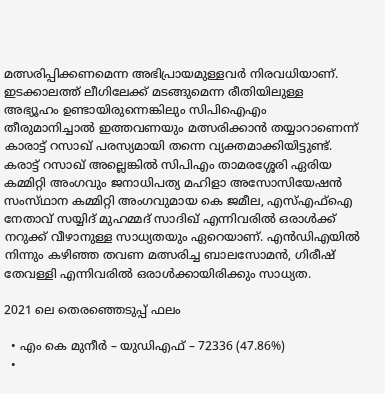മത്സരിപ്പിക്കണമെന്ന അഭിപ്രായമുള്ളവർ നിരവധിയാണ്. ഇടക്കാലത്ത് ലീഗിലേക്ക് മടങ്ങുമെന്ന രീതിയിലുള്ള അഭ്യൂഹം ഉണ്ടായിരുന്നെങ്കിലും സിപിഐഎം തീരുമാനിച്ചാല്‍ ഇത്തവണയും മത്സരിക്കാന്‍ തയ്യാറാണെന്ന് കാരാട്ട് റസാഖ് പരസ്യമായി തന്നെ വ്യക്തമാക്കിയിട്ടുണ്ട്. കരാട്ട് റസാഖ് അല്ലെങ്കില്‍ സിപിഎം താമരശ്ശേരി ഏരിയ കമ്മിറ്റി അംഗവും ജനാധിപത്യ മഹിളാ അസോസിയേഷൻ സംസ്‌ഥാന കമ്മിറ്റി അംഗവുമായ കെ ജമീല, എസ്എഫ്ഐ നേതാവ് സയ്യിദ് മുഹമ്മദ് സാദിഖ് എന്നിവരില്‍ ഒരാള്‍ക്ക് നറുക്ക് വീഴാനുള്ള സാധ്യതയും ഏറെയാണ്. എന്‍ഡിഎയില്‍ നിന്നും കഴിഞ്ഞ തവണ മത്സരിച്ച ബാലസോമന്‍, ഗിരീഷ് തേവള്ളി എന്നിവരില്‍ ഒരാള്‍ക്കായിരിക്കും സാധ്യത.

2021 ലെ തെരഞ്ഞെടുപ്പ് ഫലം

  • എം കെ മുനീർ – യുഡിഎഫ് – 72336 (47.86%)
  •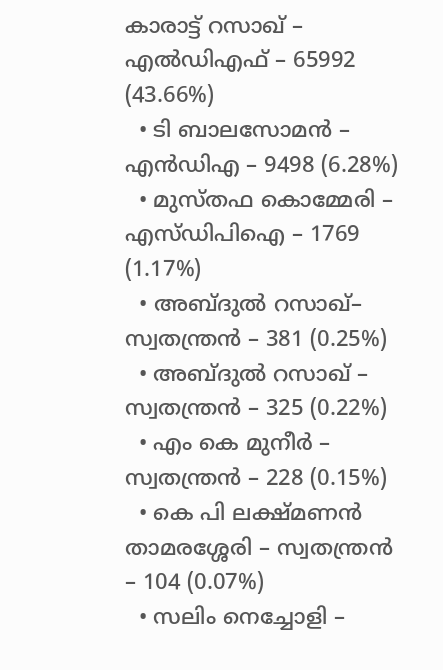കാരാട്ട് റസാഖ് – എല്‍ഡിഎഫ് – 65992 (43.66%)
  • ടി ബാലസോമൻ – എന്‍ഡിഎ – 9498 (6.28%)
  • മുസ്തഫ കൊമ്മേരി – എസ്ഡിപിഐ – 1769 (1.17%)
  • അബ്ദുൽ റസാഖ്– സ്വതന്ത്രൻ – 381 (0.25%)
  • അബ്ദുൽ റസാഖ് – സ്വതന്ത്രൻ – 325 (0.22%)
  • എം കെ മുനീർ – സ്വതന്ത്രൻ – 228 (0.15%)
  • കെ പി ലക്ഷ്മണൻ താമരശ്ശേരി – സ്വതന്ത്രൻ – 104 (0.07%)
  • സലിം നെച്ചോളി –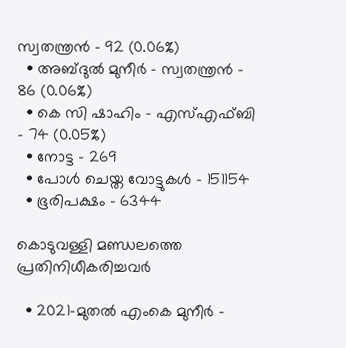സ്വതന്ത്രൻ – 92 (0.06%)
  • അബ്ദുൽ മുനീർ – സ്വതന്ത്രൻ – 86 (0.06%)
  • കെ സി ഷാഹിം – എസ്‌എഫ്ബി – 74 (0.05%)
  • നോട്ട – 269
  • പോൾ ചെയ്ത വോട്ടുകൾ – 151154
  • ഭൂരിപക്ഷം – 6344

കൊടുവള്ളി മണ്ഡലത്തെ പ്രതിനിധീകരിച്ചവർ

  • 2021-മുതല്‍ എംകെ മുനീർ -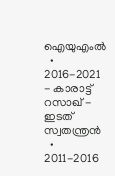ഐയുഎംല്‍
  • 2016-2021 - കാരാട്ട് റസാഖ് - ഇടത് സ്വതന്ത്രന്‍
  • 2011-2016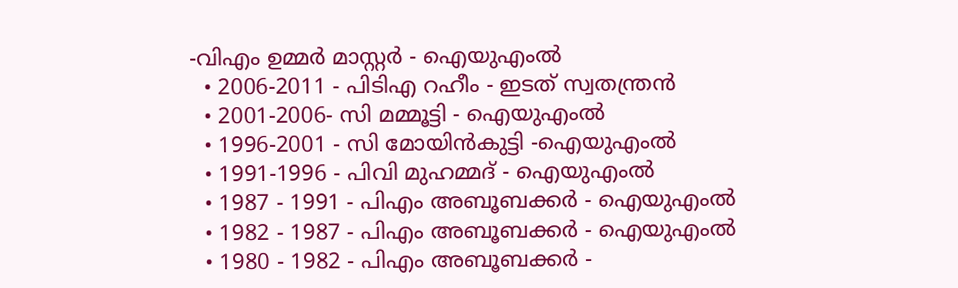-വിഎം ഉമ്മർ മാസ്റ്റർ - ഐയുഎംല്‍
  • 2006-2011 - പിടിഎ റഹീം - ഇടത് സ്വതന്ത്രന്‍
  • 2001-2006- സി മമ്മൂട്ടി - ഐയുഎംല്‍
  • 1996-2001 - സി മോയിന്‍കുട്ടി -ഐയുഎംല്‍
  • 1991-1996 - പിവി മുഹമ്മദ് - ഐയുഎംല്‍
  • 1987 - 1991 - പിഎം അബൂബക്കർ - ഐയുഎംല്‍
  • 1982 - 1987 - പിഎം അബൂബക്കർ - ഐയുഎംല്‍
  • 1980 - 1982 - പിഎം അബൂബക്കർ -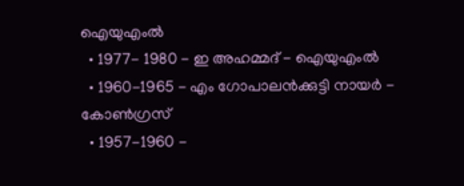ഐയുഎംല്‍
  • 1977- 1980 - ഇ അഹമ്മദ് - ഐയുഎംല്‍
  • 1960-1965 - എം ഗോപാലൻക്കുട്ടി നായർ - കോണ്‍ഗ്രസ്
  • 1957-1960 -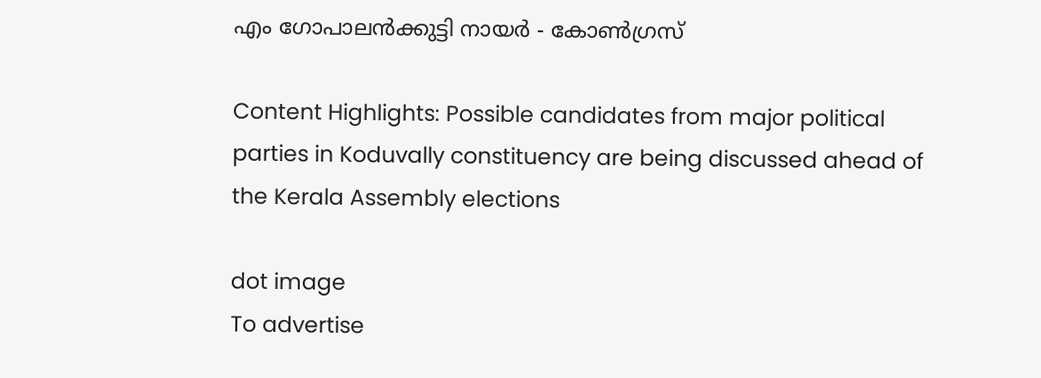എം ഗോപാലൻക്കുട്ടി നായർ - കോണ്‍ഗ്രസ്

Content Highlights: Possible candidates from major political parties in Koduvally constituency are being discussed ahead of the Kerala Assembly elections

dot image
To advertise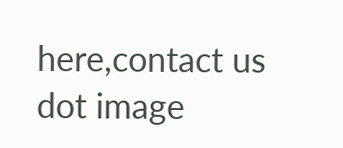here,contact us
dot image